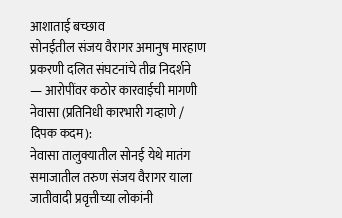आशाताई बच्छाव
सोनईतील संजय वैरागर अमानुष मारहाण प्रकरणी दलित संघटनांचे तीव्र निदर्शने — आरोपींवर कठोर कारवाईची मागणी
नेवासा (प्रतिनिधी कारभारी गव्हाणे / दिपक कदम):
नेवासा तालुक्यातील सोनई येथे मातंग समाजातील तरुण संजय वैरागर याला जातीवादी प्रवृत्तीच्या लोकांनी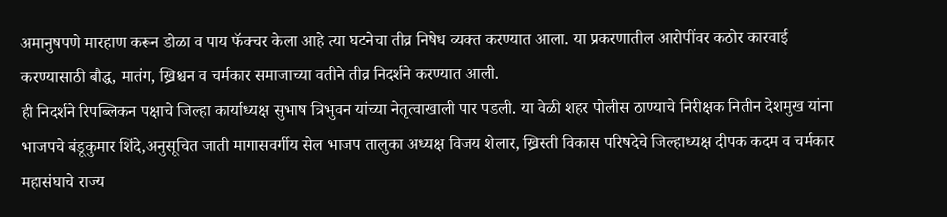अमानुषपणे मारहाण करून डोळा व पाय फॅक्चर केला आहे त्या घटनेचा तीव्र निषेध व्यक्त करण्यात आला. या प्रकरणातील आरोपींवर कठोर कारवाई करण्यासाठी बौद्ध, मातंग, ख्रिश्चन व चर्मकार समाजाच्या वतीने तीव्र निदर्शने करण्यात आली.
ही निदर्शने रिपब्लिकन पक्षाचे जिल्हा कार्याध्यक्ष सुभाष त्रिभुवन यांच्या नेतृत्वाखाली पार पडली. या वेळी शहर पोलीस ठाण्याचे निरीक्षक नितीन देशमुख यांना भाजपचे बंडूकुमार शिंदे,अनुसूचित जाती मागासवर्गीय सेल भाजप तालुका अध्यक्ष विजय शेलार, ख्रिस्ती विकास परिषदेचे जिल्हाध्यक्ष दीपक कदम व चर्मकार महासंघाचे राज्य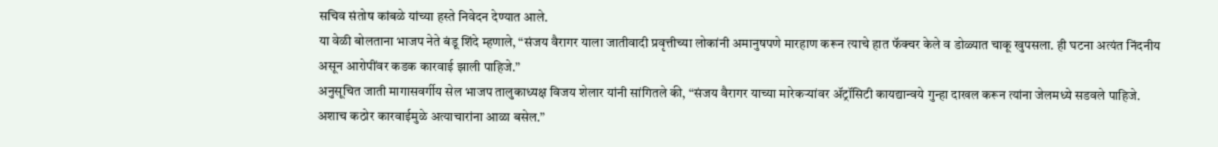सचिव संतोष कांबळे यांच्या हस्ते निवेदन देण्यात आले.
या वेळी बोलताना भाजप नेते बंडू शिंदे म्हणाले, “संजय वैरागर याला जातीवादी प्रवृत्तीच्या लोकांनी अमानुषपणे मारहाण करून त्याचे हात फॅक्चर केले व डोळ्यात चाकू खुपसला. ही घटना अत्यंत निंदनीय असून आरोपींवर कडक कारवाई झाली पाहिजे.”
अनुसूचित जाती मागासवर्गीय सेल भाजप तालुकाध्यक्ष विजय शेलार यांनी सांगितले की, “संजय वैरागर याच्या मारेकऱ्यांवर ॲट्रॉसिटी कायद्यान्वये गुन्हा दाखल करून त्यांना जेलमध्ये सडवले पाहिजे. अशाच कठोर कारवाईमुळे अत्याचारांना आळा बसेल.”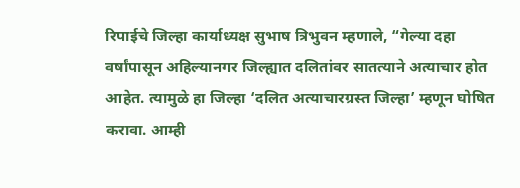रिपाईचे जिल्हा कार्याध्यक्ष सुभाष त्रिभुवन म्हणाले, “गेल्या दहा वर्षांपासून अहिल्यानगर जिल्ह्यात दलितांवर सातत्याने अत्याचार होत आहेत. त्यामुळे हा जिल्हा ‘दलित अत्याचारग्रस्त जिल्हा’ म्हणून घोषित करावा. आम्ही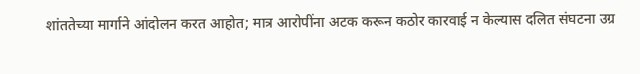शांततेच्या मार्गाने आंदोलन करत आहोत; मात्र आरोपींना अटक करून कठोर कारवाई न केल्यास दलित संघटना उग्र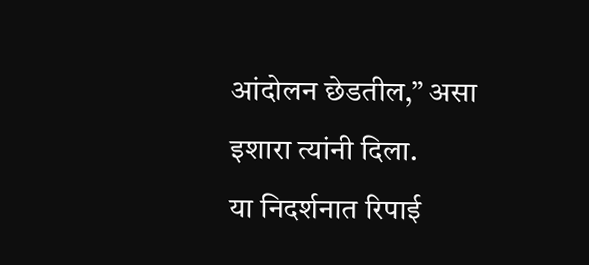आंदोलन छेडतील,” असा इशारा त्यांनी दिला.
या निदर्शनात रिपाई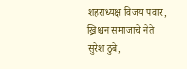शहराध्यक्ष विजय पवार, ख्रिश्चन समाजाचे नेते सुरेश ठुबे,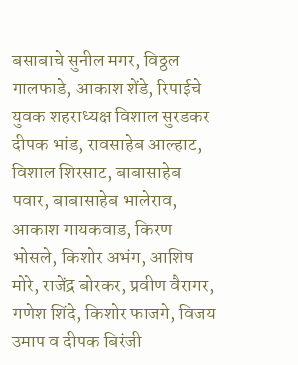बसाबाचे सुनील मगर, विठ्ठल गालफाडे, आकाश शेंडे, रिपाईचे युवक शहराध्यक्ष विशाल सुरडकर दीपक भांड, रावसाहेब आल्हाट, विशाल शिरसाट, बाबासाहेब पवार, बाबासाहेब भालेराव, आकाश गायकवाड, किरण भोसले, किशोर अभंग, आशिष मोरे, राजेंद्र बोरकर, प्रवीण वैरागर, गणेश शिंदे, किशोर फाजगे, विजय उमाप व दीपक बिरंजी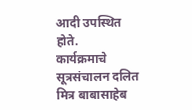आदी उपस्थित होते.
कार्यक्रमाचे सूत्रसंचालन दलित मित्र बाबासाहेब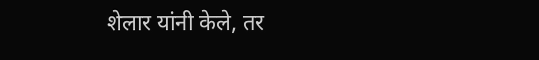शेलार यांनी केले, तर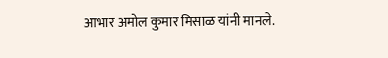आभार अमोल कुमार मिसाळ यांनी मानले.